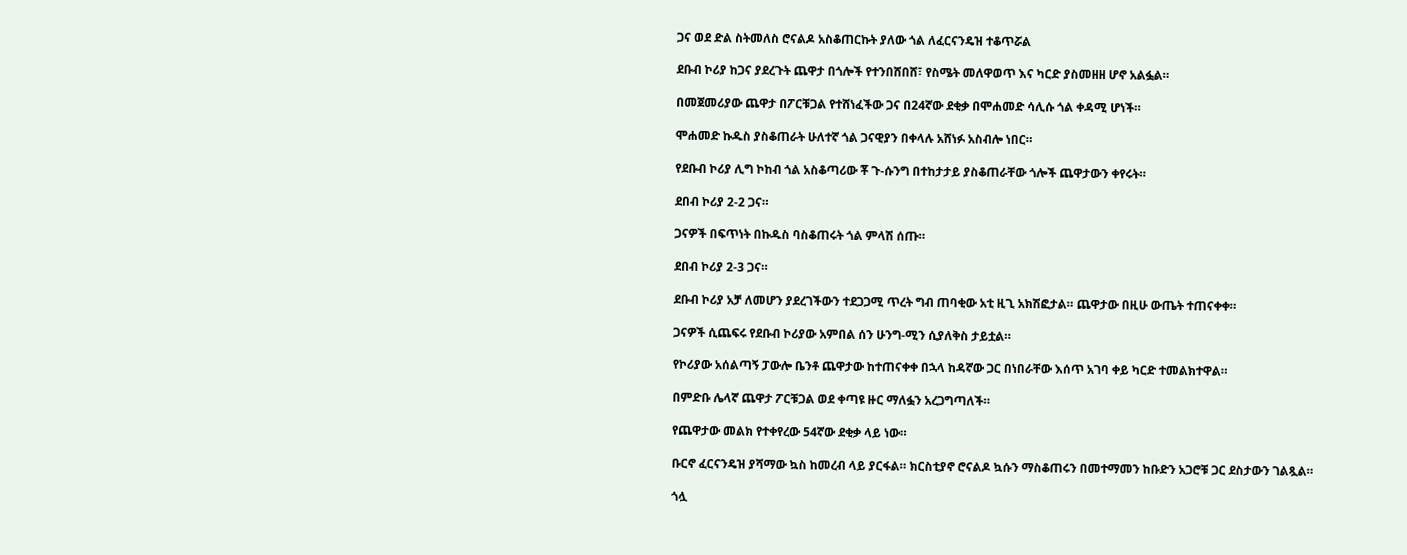ጋና ወደ ድል ስትመለስ ሮናልዶ አስቆጠርኩት ያለው ጎል ለፈርናንዴዝ ተቆጥሯል

ደቡብ ኮሪያ ከጋና ያደረጉት ጨዋታ በጎሎች የተንበሸበሸ፣ የስሜት መለዋወጥ እና ካርድ ያስመዘዘ ሆኖ አልፏል።

በመጀመሪያው ጨዋታ በፖርቹጋል የተሸነፈችው ጋና በ24ኛው ደቂቃ በሞሐመድ ሳሊሱ ጎል ቀዳሚ ሆነች።

ሞሐመድ ኩዱስ ያስቆጠራት ሁለተኛ ጎል ጋናዊያን በቀላሉ አሸነፉ አስብሎ ነበር።

የደቡብ ኮሪያ ሊግ ኮከብ ጎል አስቆጣሪው ቾ ጉ-ሱንግ በተከታታይ ያስቆጠራቸው ጎሎች ጨዋታውን ቀየሩት።

ደበብ ኮሪያ 2-2 ጋና።

ጋናዎች በፍጥነት በኩዱስ ባስቆጠሩት ጎል ምላሽ ሰጡ።

ደበብ ኮሪያ 2-3 ጋና።

ደቡብ ኮሪያ አቻ ለመሆን ያደረገችውን ተደጋጋሚ ጥረት ግብ ጠባቂው አቲ ዚጊ አክሽፎታል። ጨዋታው በዚሁ ውጤት ተጠናቀቀ።

ጋናዎች ሲጨፍሩ የደቡብ ኮሪያው አምበል ሰን ሁንግ-ሚን ሲያለቅስ ታይቷል።

የኮሪያው አሰልጣኝ ፓውሎ ቤንቶ ጨዋታው ከተጠናቀቀ በኋላ ከዳኛው ጋር በነበራቸው እሰጥ አገባ ቀይ ካርድ ተመልክተዋል።

በምድቡ ሌላኛ ጨዋታ ፖርቹጋል ወደ ቀጣዩ ዙር ማለፏን አረጋግጣለች።

የጨዋታው መልክ የተቀየረው 54ኛው ደቂቃ ላይ ነው።

ቡርኖ ፈርናንዴዝ ያሻማው ኳስ ከመረብ ላይ ያርፋል። ክርስቲያኖ ሮናልዶ ኳሱን ማስቆጠሩን በመተማመን ከቡድን አጋሮቹ ጋር ደስታውን ገልጿል።

ጎሏ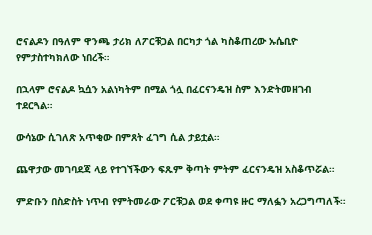ሮናልዶን በዓለም ዋንጫ ታሪክ ለፖርቹጋል በርካታ ጎል ካስቆጠረው ኡሴቢዮ የምታስተካክለው ነበረች።

በኋላም ሮናልዶ ኳሷን አልነካትም በሚል ጎሏ በፈርናንዴዝ ስም እንድትመዘገብ ተደርጓል።

ውሳኔው ሲገለጽ አጥቂው በምጸት ፈገግ ሲል ታይቷል።

ጨዋታው መገባደጃ ላይ የተገኘችውን ፍጹም ቅጣት ምትም ፈርናንዴዝ አስቆጥሯል።

ምድቡን በስድስት ነጥብ የምትመራው ፖርቹጋል ወደ ቀጣዩ ዙር ማለፏን አረጋግጣለች።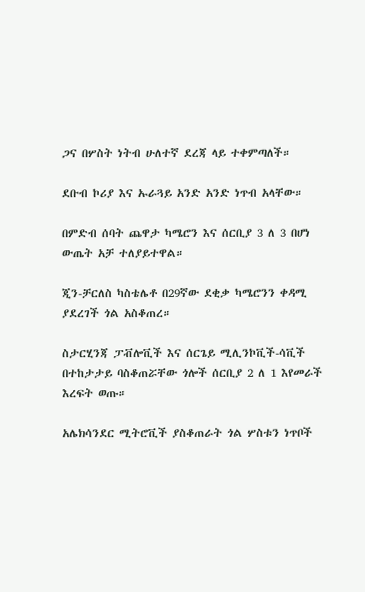ጋና በሦስት ነትብ ሁለተኛ ደረጃ ላይ ተቀምጣለች።

ደቡብ ኮሪያ እና ኡራጓይ አንድ አንድ ነጥብ አላቸው።

በምድብ ሰባት ጨዋታ ካሜሮን እና ሰርቢያ 3 ለ 3 በሆነ ውጤት አቻ ተለያይተዋል።

ጂን-ቻርለስ ካስቴሌቶ በ29ኛው ደቂቃ ካሜሮንን ቀዳሚ ያደረገች ጎል አስቆጠረ።

ስታርሂንጃ ፓቭሎቪች እና ሰርጌይ ሚሊንኮቪች-ሳቪች በተከታታይ ባስቆጠሯቸው ጎሎች ሰርቢያ 2 ለ 1 እየመራች እረፍት ወጡ።

አሌክሳንደር ሚትሮቪች ያስቆጠራት ጎል ሦስቱን ነጥቦች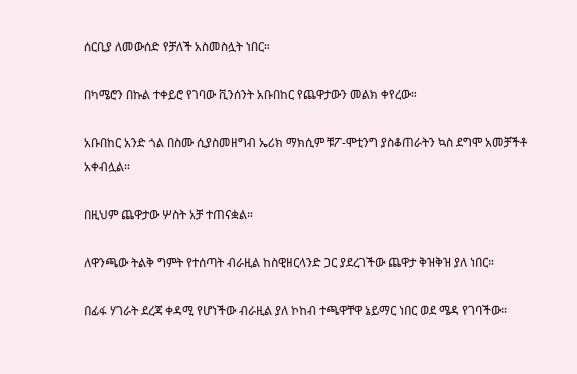ሰርቢያ ለመውሰድ የቻለች አስመስሏት ነበር።

በካሜሮን በኩል ተቀይሮ የገባው ቪንሰንት አቡበከር የጨዋታውን መልክ ቀየረው።

አቡበከር አንድ ጎል በስሙ ሲያስመዘግብ ኤሪክ ማክሲም ቹፖ-ሞቲንግ ያስቆጠራትን ኳስ ደግሞ አመቻችቶ አቀብሏል።

በዚህም ጨዋታው ሦስት አቻ ተጠናቋል።

ለዋንጫው ትልቅ ግምት የተሰጣት ብራዚል ከስዊዘርላንድ ጋር ያደረገችው ጨዋታ ቅዝቅዝ ያለ ነበር።

በፊፋ ሃገራት ደረጃ ቀዳሚ የሆነችው ብራዚል ያለ ኮከብ ተጫዋቸዋ ኔይማር ነበር ወደ ሜዳ የገባችው።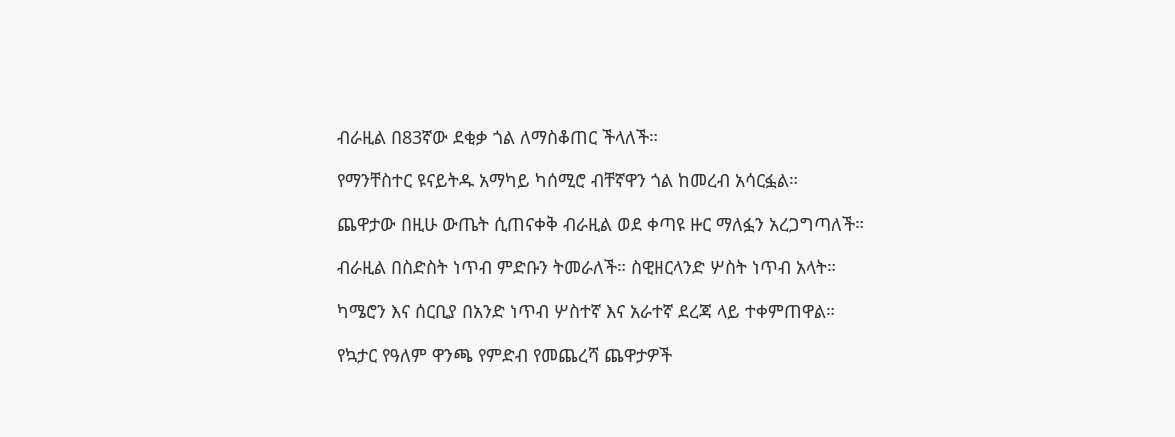ብራዚል በ83ኛው ደቂቃ ጎል ለማስቆጠር ችላለች።

የማንቸስተር ዩናይትዱ አማካይ ካሰሚሮ ብቸኛዋን ጎል ከመረብ አሳርፏል።

ጨዋታው በዚሁ ውጤት ሲጠናቀቅ ብራዚል ወደ ቀጣዩ ዙር ማለፏን አረጋግጣለች።

ብራዚል በስድስት ነጥብ ምድቡን ትመራለች። ስዊዘርላንድ ሦስት ነጥብ አላት።

ካሜሮን እና ሰርቢያ በአንድ ነጥብ ሦስተኛ እና አራተኛ ደረጃ ላይ ተቀምጠዋል።

የኳታር የዓለም ዋንጫ የምድብ የመጨረሻ ጨዋታዎች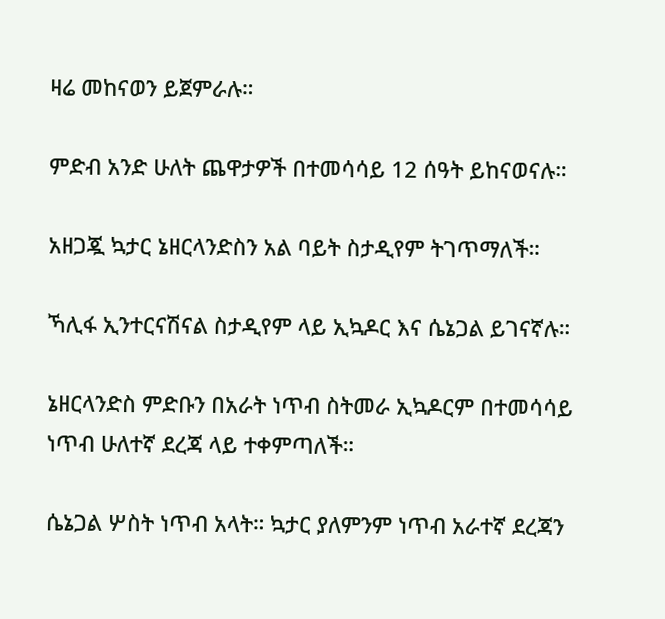ዛሬ መከናወን ይጀምራሉ።

ምድብ አንድ ሁለት ጨዋታዎች በተመሳሳይ 12 ሰዓት ይከናወናሉ።

አዘጋጇ ኳታር ኔዘርላንድስን አል ባይት ስታዲየም ትገጥማለች።

ኻሊፋ ኢንተርናሽናል ስታዲየም ላይ ኢኳዶር እና ሴኔጋል ይገናኛሉ።

ኔዘርላንድስ ምድቡን በአራት ነጥብ ስትመራ ኢኳዶርም በተመሳሳይ ነጥብ ሁለተኛ ደረጃ ላይ ተቀምጣለች።

ሴኔጋል ሦስት ነጥብ አላት። ኳታር ያለምንም ነጥብ አራተኛ ደረጃን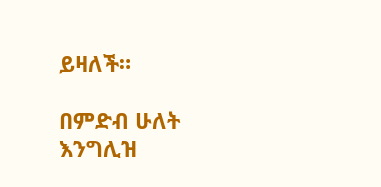ይዛለች።

በምድብ ሁለት እንግሊዝ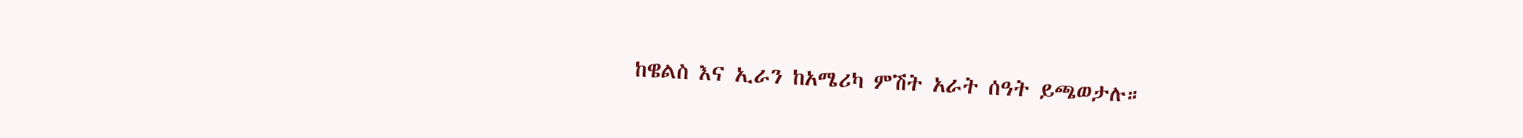ከዌልስ እና ኢራን ከአሜሪካ ምሽት አራት ሰዓት ይጫወታሉ።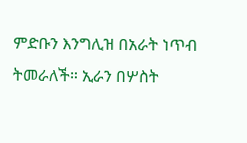ምድቡን እንግሊዝ በአራት ነጥብ ትመራለች። ኢራን በሦስት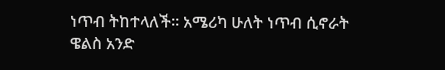ነጥብ ትከተላለች። አሜሪካ ሁለት ነጥብ ሲኖራት ዌልስ አንድ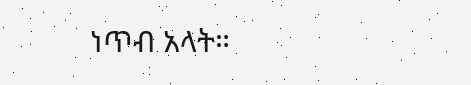ነጥብ አላት።